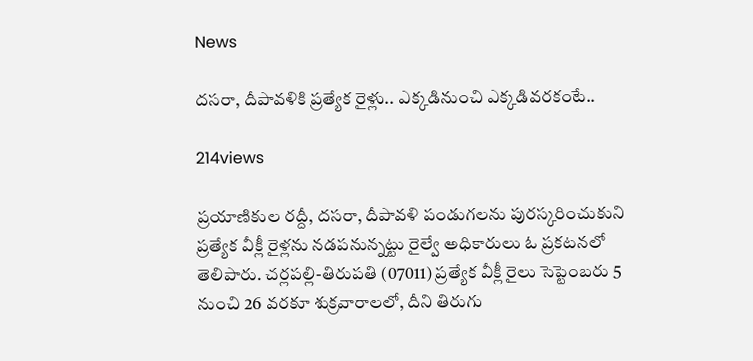News

దసరా, దీపావళికి ప్రత్యేక రైళ్లు.. ఎక్కడినుంచి ఎక్కడివరకంటే..

214views

ప్రయాణికుల రద్దీ, దసరా, దీపావళి పండుగలను పురస్కరించుకుని ప్రత్యేక వీక్లీ రైళ్లను నడపనున్నట్టు రైల్వే అధికారులు ఓ ప్రకటనలో తెలిపారు. చర్లపల్లి-తిరుపతి (07011) ప్రత్యేక వీక్లీ రైలు సెప్టెంబరు 5 నుంచి 26 వరకూ శుక్రవారాలలో, దీని తిరుగు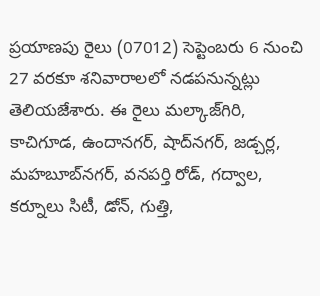ప్రయాణపు రైలు (07012) సెప్టెంబరు 6 నుంచి 27 వరకూ శనివారాలలో నడపనున్నట్లు తెలియజేశారు. ఈ రైలు మల్కాజ్‌గిరి, కాచిగూడ, ఉందానగర్‌, షాద్‌నగర్‌, జడ్చర్ల, మహబూబ్‌నగర్‌, వనపర్తి రోడ్‌, గద్వాల, కర్నూలు సిటీ, డోన్‌, గుత్తి,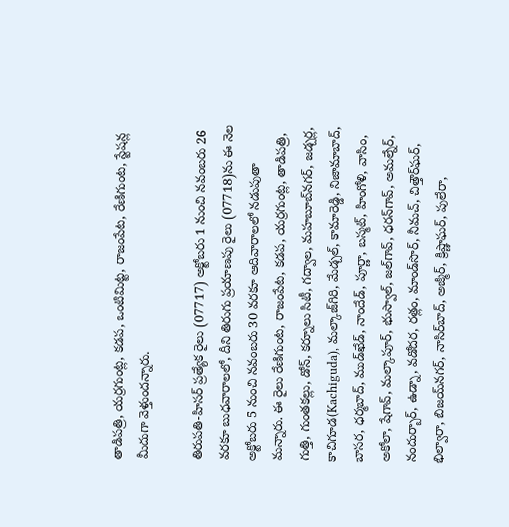తాడిపత్రి, యర్రగుంట్ల, కడప, ఒంటిమిట్ట, రాజంపేట, రేణిగుంట, స్టేషన్ల మీదుగా వెళ్తుందన్నారు.

తిరుపతి-హిసర్‌ ప్రత్యేక రైలు (07717) అక్టోబరు 1 నుంచి నవంబరు 26 వరకూ బుధవారాలలో, దీని తిరుగు ప్రయాణపు రైలు (07718)ను ఈ నెల అక్టోబరు 5 నుంచి నవంబరు 30 వరకూ ఆదివారాలలో నడుపుతా మన్నారు. ఈ రైలు రేణిగుంట, రాజంపేట, కడప, యర్రగుంట్ల, తాడిపత్రి, గుత్తి, గుంతకల్లు, డోన్‌, కర్నూలు సిటీ, గద్వాల, మహబూబ్‌నగర్‌, జడ్చర్ల, కాచిగూడ(Kachiguda), మల్కాజ్‌గిరి, మేడ్చల్‌, కామారెడ్డి, నిజామాబాద్‌, బాసర, ధర్మబాద్‌, ముడ్‌ఖేడ్‌, నాందేడ్‌, పూర్ణా, బస్మట్‌, హింగోళి, వాసిం, అకోలా, షేగావ్‌, మల్కాపూర్‌, భుస్వాల్‌, జల్‌గావ్‌, ధరన్‌గావ్‌, అమల్నేర్‌, నందుర్బార్‌, ఉడ్నా, వడోదర, రత్లం, మాండ్‌సొర్‌, నీమచ్‌, చిత్తౌర్‌ఘర్‌, భిల్వారా, బిజయ్‌నగర్‌, నాసిర్‌బాద్‌, అజ్మీర్‌, క్రిష్ణాఘర్‌, పులేరా,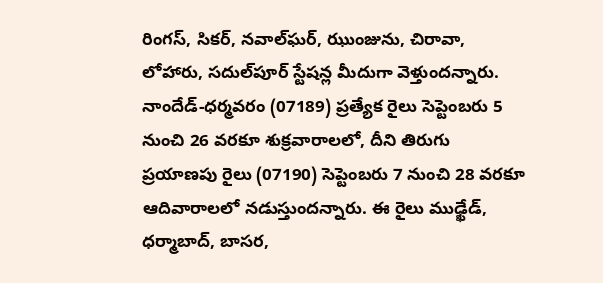రింగస్‌, సికర్‌, నవాల్‌ఘర్‌, ఝుంజును, చిరావా, లోహారు, సదుల్‌పూర్‌ స్టేషన్ల మీదుగా వెళ్తుందన్నారు. నాందేడ్‌-ధర్మవరం (07189) ప్రత్యేక రైలు సెప్టెంబరు 5 నుంచి 26 వరకూ శుక్రవారాలలో, దీని తిరుగు ప్రయాణపు రైలు (07190) సెప్టెంబరు 7 నుంచి 28 వరకూ ఆదివారాలలో నడుస్తుందన్నారు. ఈ రైలు ముఢ్ఖేడ్‌, ధర్మాబాద్‌, బాసర,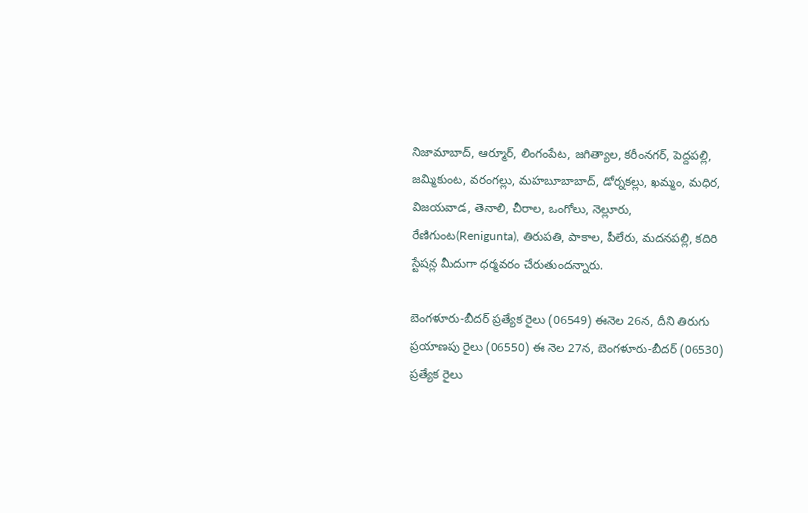నిజామాబాద్‌, ఆర్మూర్‌, లింగంపేట, జగిత్యాల, కరీంనగర్‌, పెద్దపల్లి, జమ్మికుంట, వరంగల్లు, మహబూబాబాద్‌, డోర్నకల్లు, ఖమ్మం, మధిర, విజయవాడ, తెనాలి, చీరాల, ఒంగోలు, నెల్లూరు, రేణిగుంట(Renigunta), తిరుపతి, పాకాల, పీలేరు, మదనపల్లి, కదిరి స్టేషన్ల మీదుగా ధర్మవరం చేరుతుందన్నారు.

బెంగళూరు-బీదర్‌ ప్రత్యేక రైలు (06549) ఈనెల 26న, దీని తిరుగు ప్రయాణపు రైలు (06550) ఈ నెల 27న, బెంగళూరు-బీదర్‌ (06530) ప్రత్యేక రైలు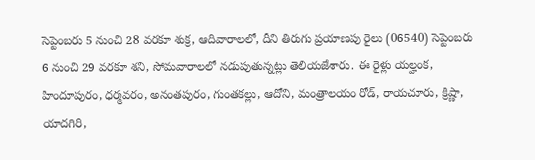సెప్టెంబరు 5 నుంచి 28 వరకూ శుక్ర, ఆదివారాలలో, దీని తిరుగు ప్రయాణపు రైలు (06540) సెప్టెంబరు 6 నుంచి 29 వరకూ శని, సోమవారాలలో నడుపుతున్నట్లు తెలియజేశారు. ఈ రైళ్లు యల్హంక, హిందూపురం, ధర్మవరం, అనంతపురం, గుంతకల్లు, ఆదోని, మంత్రాలయం రోడ్‌, రాయచూరు, క్రిష్ణా, యాదగిరి,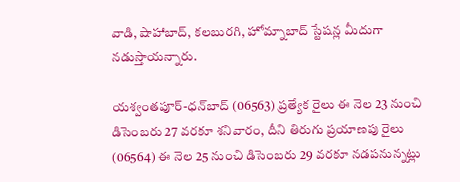వాడి, షాహాబాద్‌, కలబురగి, హోమ్నాబాద్‌ స్టేషన్ల మీదుగా నడుస్తాయన్నారు.

యశ్వంతపూర్‌-ధన్‌బాద్‌ (06563) ప్రత్యేక రైలు ఈ నెల 23 నుంచి డిసెంబరు 27 వరకూ శనివారం, దీని తిరుగు ప్రయాణపు రైలు (06564) ఈ నెల 25 నుంచి డిసెంబరు 29 వరకూ నడపనున్నట్లు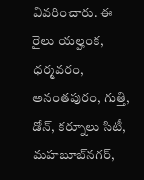వివరించారు. ఈ రైలు యల్హంక, ధర్మవరం, అనంతపురం, గుత్తి, డోన్‌, కర్నూలు సిటీ, మహబూబ్‌నగర్‌,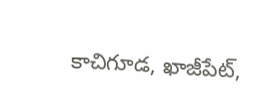కాచిగూడ, ఖాజీపేట్‌,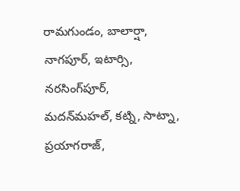రామగుండం, బాలార్షా, నాగపూర్‌, ఇటార్సి, నరసింగ్‌పూర్‌, మదన్‌మహల్‌, కట్ని, సాట్నా, ప్రయాగరాజ్‌,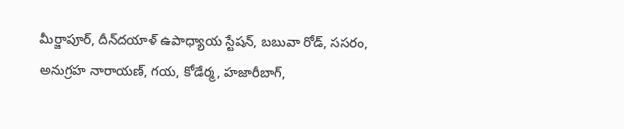మీర్జాపూర్‌, దీన్‌దయాళ్‌ ఉపాధ్యాయ స్టేషన్‌, బబువా రోడ్‌, ససరం, అనుగ్రహ నారాయణ్‌, గయ, కోడేర్మ, హజారీబాగ్‌,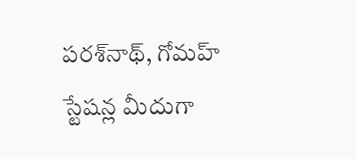పరశ్‌నాథ్‌, గోమహ్‌ స్టేషన్ల మీదుగా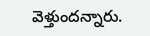వెళ్తుందన్నారు.